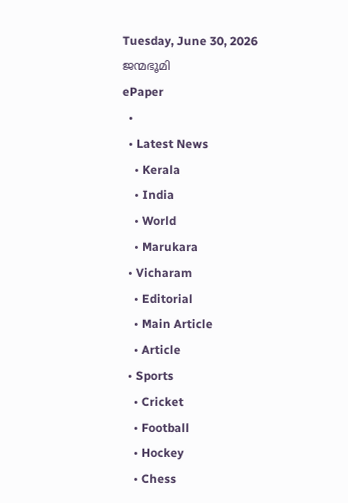Tuesday, June 30, 2026
ജന്മഭൂമി
ePaper
  •
  • Latest News
    • Kerala
    • India
    • World
    • Marukara
  • Vicharam
    • Editorial
    • Main Article
    • Article
  • Sports
    • Cricket
    • Football
    • Hockey
    • Chess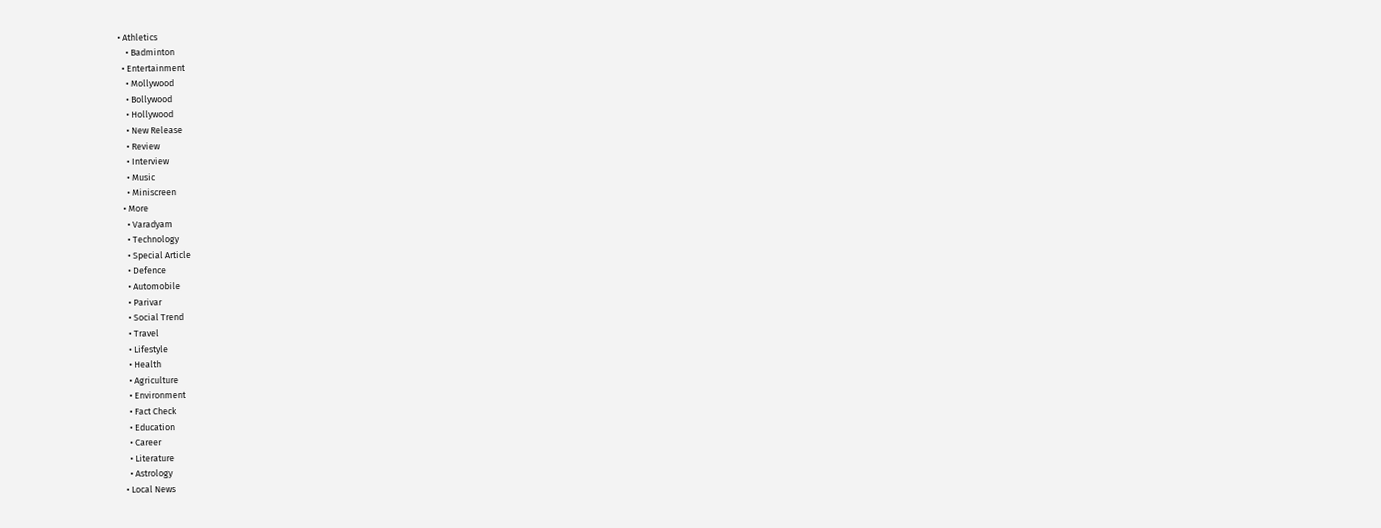• Athletics
    • Badminton
  • Entertainment
    • Mollywood
    • Bollywood
    • Hollywood
    • New Release
    • Review
    • Interview
    • Music
    • Miniscreen
  • More
    • Varadyam
    • Technology
    • Special Article
    • Defence
    • Automobile
    • Parivar
    • Social Trend
    • Travel
    • Lifestyle
    • Health
    • Agriculture
    • Environment
    • Fact Check
    • Education
    • Career
    • Literature
    • Astrology
  • Local News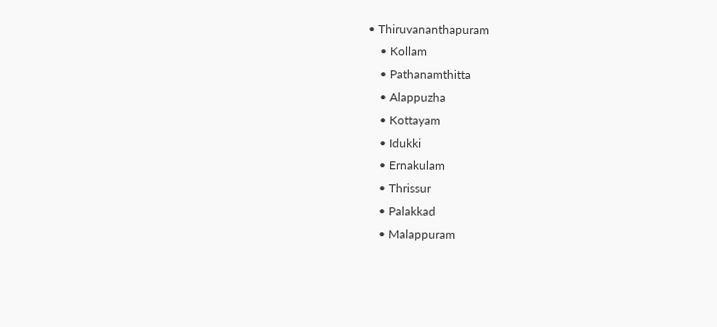• Thiruvananthapuram
    • Kollam
    • Pathanamthitta
    • Alappuzha
    • Kottayam
    • Idukki
    • Ernakulam
    • Thrissur
    • Palakkad
    • Malappuram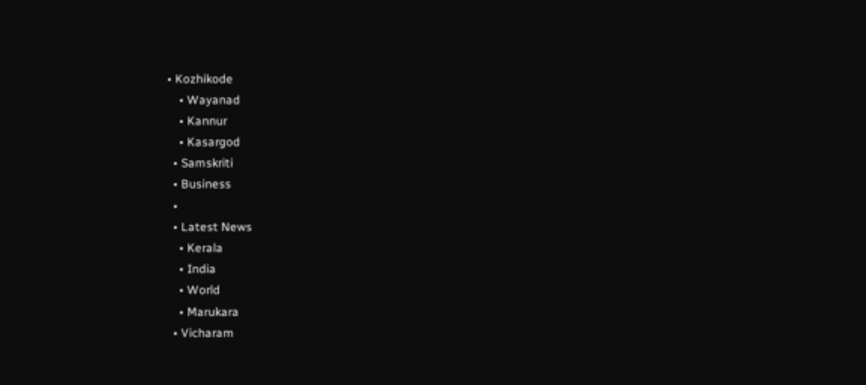• Kozhikode
    • Wayanad
    • Kannur
    • Kasargod
  • Samskriti
  • Business
  •
  • Latest News
    • Kerala
    • India
    • World
    • Marukara
  • Vicharam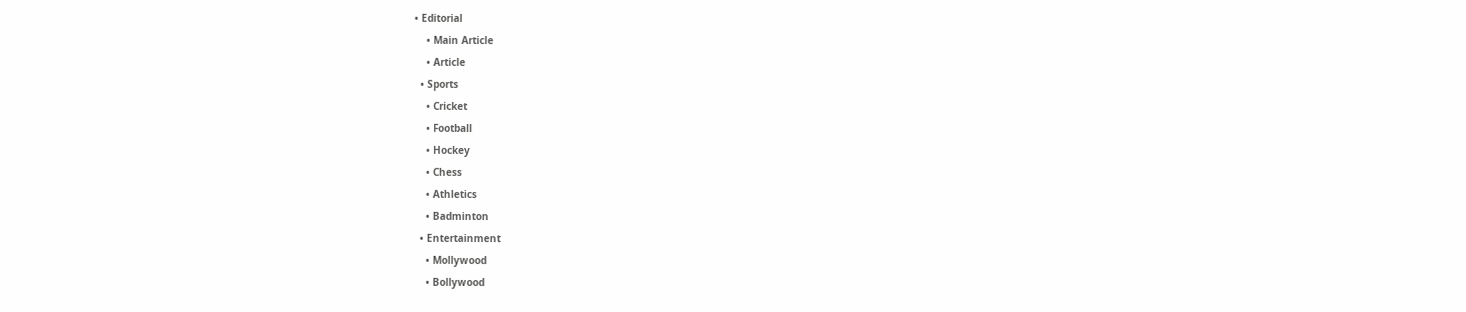• Editorial
    • Main Article
    • Article
  • Sports
    • Cricket
    • Football
    • Hockey
    • Chess
    • Athletics
    • Badminton
  • Entertainment
    • Mollywood
    • Bollywood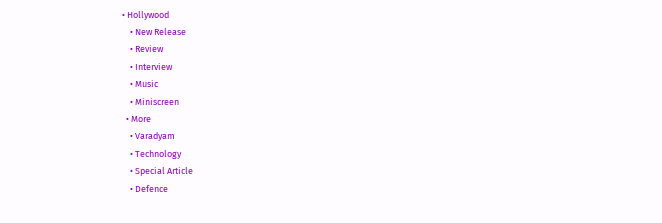• Hollywood
    • New Release
    • Review
    • Interview
    • Music
    • Miniscreen
  • More
    • Varadyam
    • Technology
    • Special Article
    • Defence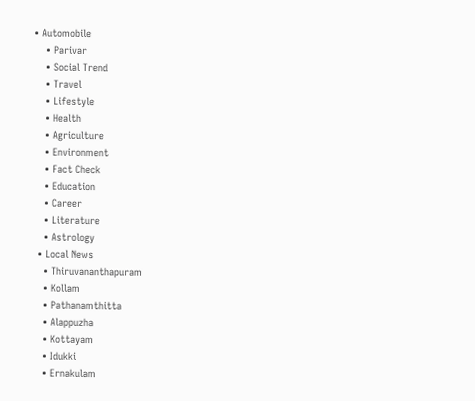• Automobile
    • Parivar
    • Social Trend
    • Travel
    • Lifestyle
    • Health
    • Agriculture
    • Environment
    • Fact Check
    • Education
    • Career
    • Literature
    • Astrology
  • Local News
    • Thiruvananthapuram
    • Kollam
    • Pathanamthitta
    • Alappuzha
    • Kottayam
    • Idukki
    • Ernakulam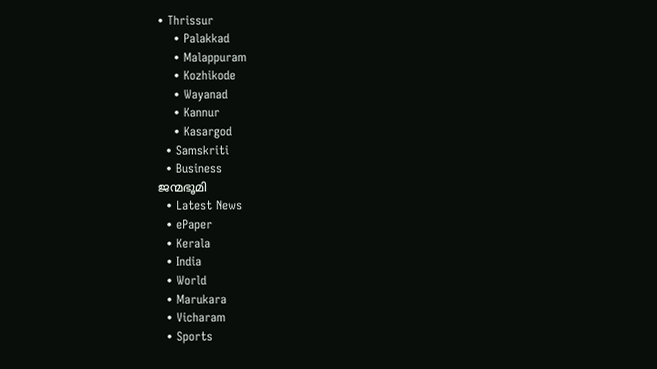• Thrissur
    • Palakkad
    • Malappuram
    • Kozhikode
    • Wayanad
    • Kannur
    • Kasargod
  • Samskriti
  • Business
ജന്മഭൂമി
  • Latest News
  • ePaper
  • Kerala
  • India
  • World
  • Marukara
  • Vicharam
  • Sports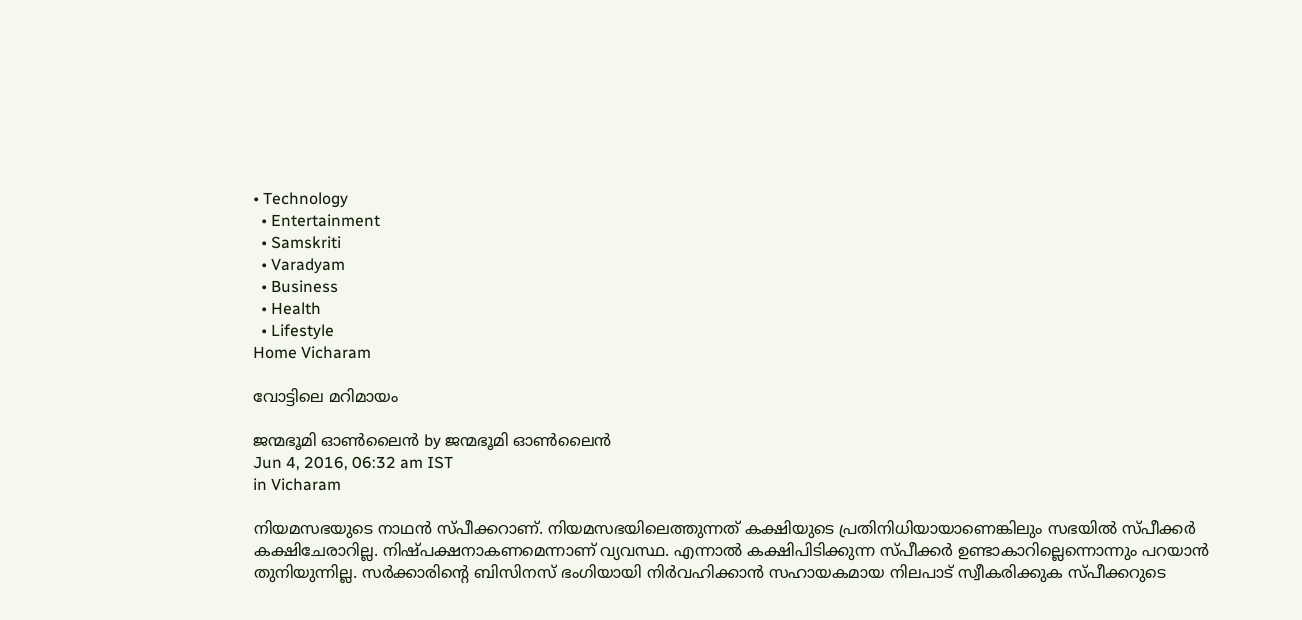• Technology
  • Entertainment
  • Samskriti
  • Varadyam
  • Business
  • Health
  • Lifestyle
Home Vicharam

വോട്ടിലെ മറിമായം

ജന്മഭൂമി ഓണ്‍ലൈന്‍ by ജന്മഭൂമി ഓണ്‍ലൈന്‍
Jun 4, 2016, 06:32 am IST
in Vicharam

നിയമസഭയുടെ നാഥന്‍ സ്പീക്കറാണ്. നിയമസഭയിലെത്തുന്നത് കക്ഷിയുടെ പ്രതിനിധിയായാണെങ്കിലും സഭയില്‍ സ്പീക്കര്‍ കക്ഷിചേരാറില്ല. നിഷ്പക്ഷനാകണമെന്നാണ് വ്യവസ്ഥ. എന്നാല്‍ കക്ഷിപിടിക്കുന്ന സ്പീക്കര്‍ ഉണ്ടാകാറില്ലെന്നൊന്നും പറയാന്‍ തുനിയുന്നില്ല. സര്‍ക്കാരിന്റെ ബിസിനസ് ഭംഗിയായി നിര്‍വഹിക്കാന്‍ സഹായകമായ നിലപാട് സ്വീകരിക്കുക സ്പീക്കറുടെ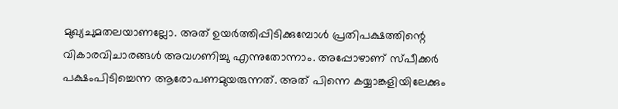മുഖ്യചുമതലയാണല്ലോ. അത് ഉയര്‍ത്തിപ്പിടിക്കുമ്പോള്‍ പ്രതിപക്ഷത്തിന്റെ വികാരവിചാരങ്ങള്‍ അവഗണിച്ചു എന്നുതോന്നാം. അപ്പോഴാണ് സ്പീക്കര്‍ പക്ഷംപിടിച്ചെന്ന ആരോപണമുയരുന്നത്. അത് പിന്നെ കയ്യാങ്കളിയിലേക്കും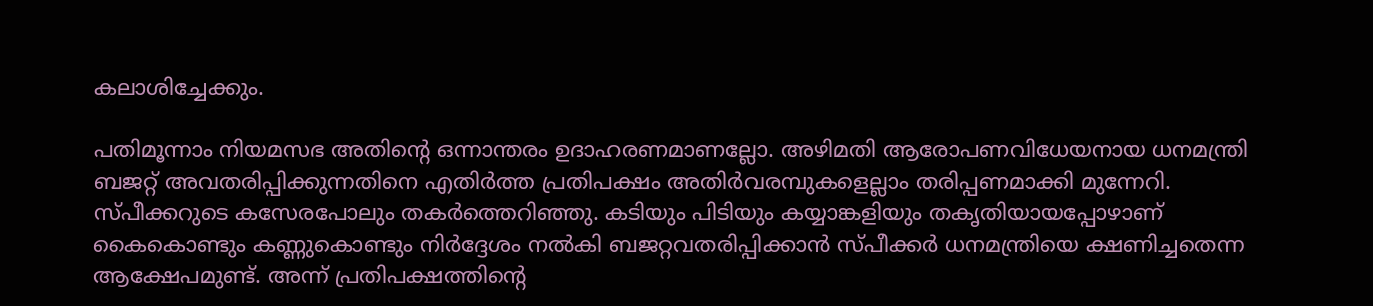കലാശിച്ചേക്കും.

പതിമൂന്നാം നിയമസഭ അതിന്റെ ഒന്നാന്തരം ഉദാഹരണമാണല്ലോ. അഴിമതി ആരോപണവിധേയനായ ധനമന്ത്രി ബജറ്റ് അവതരിപ്പിക്കുന്നതിനെ എതിര്‍ത്ത പ്രതിപക്ഷം അതിര്‍വരമ്പുകളെല്ലാം തരിപ്പണമാക്കി മുന്നേറി. സ്പീക്കറുടെ കസേരപോലും തകര്‍ത്തെറിഞ്ഞു. കടിയും പിടിയും കയ്യാങ്കളിയും തകൃതിയായപ്പോഴാണ് കൈകൊണ്ടും കണ്ണുകൊണ്ടും നിര്‍ദ്ദേശം നല്‍കി ബജറ്റവതരിപ്പിക്കാന്‍ സ്പീക്കര്‍ ധനമന്ത്രിയെ ക്ഷണിച്ചതെന്ന ആക്ഷേപമുണ്ട്. അന്ന് പ്രതിപക്ഷത്തിന്റെ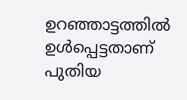ഉറഞ്ഞാട്ടത്തില്‍ ഉള്‍പ്പെട്ടതാണ് പുതിയ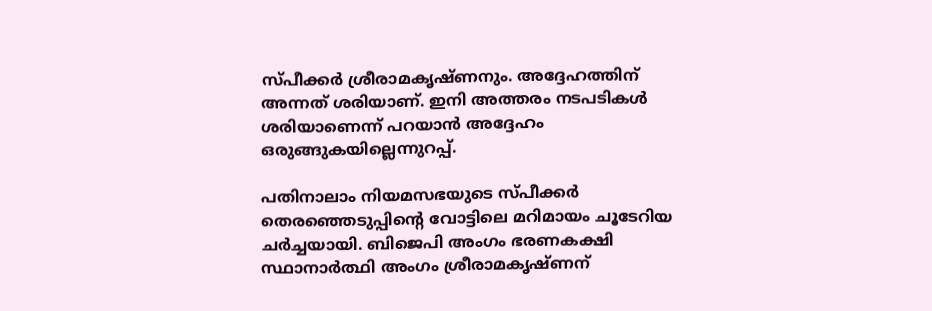സ്പീക്കര്‍ ശ്രീരാമകൃഷ്ണനും. അദ്ദേഹത്തിന് അന്നത് ശരിയാണ്. ഇനി അത്തരം നടപടികള്‍ ശരിയാണെന്ന് പറയാന്‍ അദ്ദേഹം ഒരുങ്ങുകയില്ലെന്നുറപ്പ്.

പതിനാലാം നിയമസഭയുടെ സ്പീക്കര്‍ തെരഞ്ഞെടുപ്പിന്റെ വോട്ടിലെ മറിമായം ചൂടേറിയ ചര്‍ച്ചയായി. ബിജെപി അംഗം ഭരണകക്ഷി സ്ഥാനാര്‍ത്ഥി അംഗം ശ്രീരാമകൃഷ്ണന്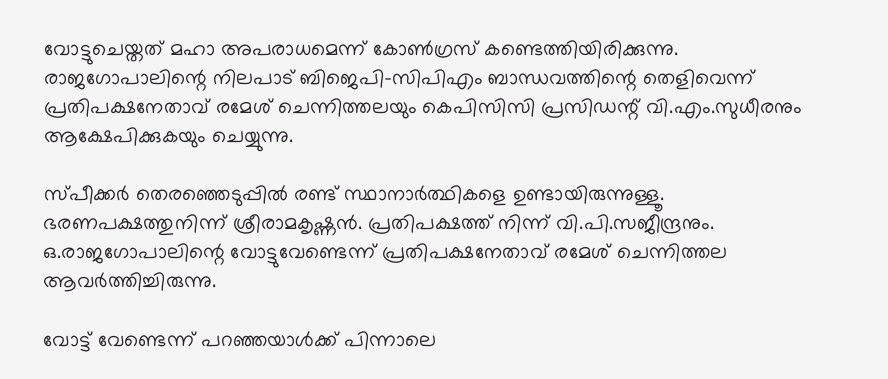വോട്ടുചെയ്തത് മഹാ അപരാധമെന്ന് കോണ്‍ഗ്രസ് കണ്ടെത്തിയിരിക്കുന്നു. രാജഗോപാലിന്റെ നിലപാട് ബിജെപി-സിപിഎം ബാന്ധവത്തിന്റെ തെളിവെന്ന് പ്രതിപക്ഷനേതാവ് രമേശ് ചെന്നിത്തലയും കെപിസിസി പ്രസിഡന്റ് വി.എം.സുധീരനും ആക്ഷേപിക്കുകയും ചെയ്യുന്നു.

സ്പീക്കര്‍ തെരഞ്ഞെടുപ്പില്‍ രണ്ട് സ്ഥാനാര്‍ത്ഥികളെ ഉണ്ടായിരുന്നുള്ളൂ. ഭരണപക്ഷത്തുനിന്ന് ശ്രീരാമകൃഷ്ണന്‍. പ്രതിപക്ഷത്ത് നിന്ന് വി.പി.സജീന്ദ്രനും. ഒ.രാജഗോപാലിന്റെ വോട്ടുവേണ്ടെന്ന് പ്രതിപക്ഷനേതാവ് രമേശ് ചെന്നിത്തല ആവര്‍ത്തിച്ചിരുന്നു.

വോട്ട് വേണ്ടെന്ന് പറഞ്ഞയാള്‍ക്ക് പിന്നാലെ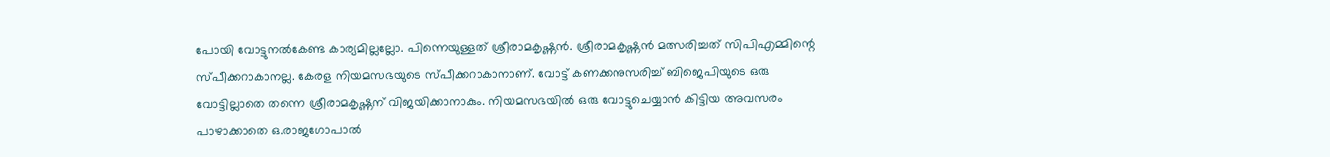പോയി വോട്ടുനല്‍കേണ്ട കാര്യമില്ലല്ലോ. പിന്നെയുള്ളത് ശ്രീരാമകൃഷ്ണന്‍. ശ്രീരാമകൃഷ്ണന്‍ മത്സരിച്ചത് സിപിഎമ്മിന്റെ സ്പീക്കറാകാനല്ല. കേരള നിയമസഭയുടെ സ്പീക്കറാകാനാണ്. വോട്ട് കണക്കനുസരിച്ച് ബിജെപിയുടെ ഒരു വോട്ടില്ലാതെ തന്നെ ശ്രീരാമകൃഷ്ണന് വിജയിക്കാനാകും. നിയമസഭയില്‍ ഒരു വോട്ടുചെയ്യാന്‍ കിട്ടിയ അവസരം പാഴാക്കാതെ ഒ.രാജഗോപാല്‍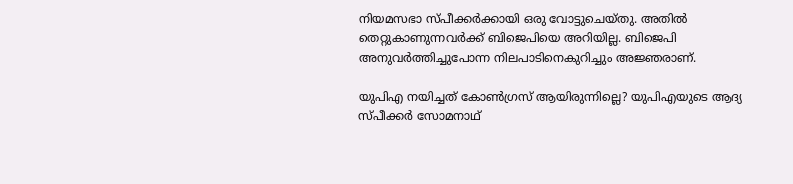നിയമസഭാ സ്പീക്കര്‍ക്കായി ഒരു വോട്ടുചെയ്തു. അതില്‍ തെറ്റുകാണുന്നവര്‍ക്ക് ബിജെപിയെ അറിയില്ല. ബിജെപി അനുവര്‍ത്തിച്ചുപോന്ന നിലപാടിനെകുറിച്ചും അജ്ഞരാണ്.

യുപിഎ നയിച്ചത് കോണ്‍ഗ്രസ് ആയിരുന്നില്ലെ? യുപിഎയുടെ ആദ്യ സ്പീക്കര്‍ സോമനാഥ്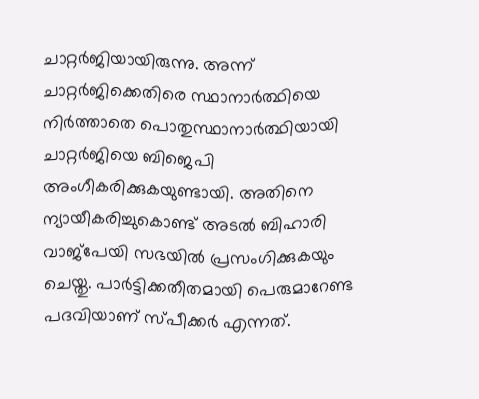ചാറ്റര്‍ജിയായിരുന്നു. അന്ന് ചാറ്റര്‍ജിക്കെതിരെ സ്ഥാനാര്‍ത്ഥിയെ നിര്‍ത്താതെ പൊതുസ്ഥാനാര്‍ത്ഥിയായി ചാറ്റര്‍ജിയെ ബിജെപി അംഗീകരിക്കുകയുണ്ടായി. അതിനെ ന്യായീകരിച്ചുകൊണ്ട് അടല്‍ ബിഹാരി വാജ്‌പേയി സഭയില്‍ പ്രസംഗിക്കുകയും ചെയ്തു. പാര്‍ട്ടിക്കതീതമായി പെരുമാറേണ്ട പദവിയാണ് സ്പീക്കര്‍ എന്നത്.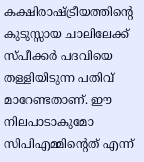കക്ഷിരാഷ്‌ട്രീയത്തിന്റെ കുടുസ്സായ ചാലിലേക്ക് സ്പീക്കര്‍ പദവിയെ തള്ളിയിടുന്ന പതിവ് മാറേണ്ടതാണ്. ഈ നിലപാടാകുമോ സിപിഎമ്മിന്റെത് എന്ന്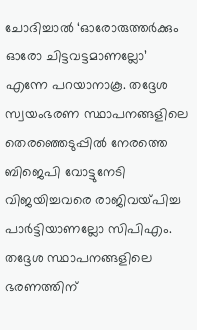ചോദിച്ചാല്‍ ‘ഓരോരുത്തര്‍ക്കും ഓരോ ചിട്ടവട്ടമാണല്ലോ’ എന്നേ പറയാനാകൂ. തദ്ദേശ സ്വയംഭരണ സ്ഥാപനങ്ങളിലെ തെരഞ്ഞെടുപ്പില്‍ നേരത്തെ ബിജെപി വോട്ടുനേടി വിജയിച്ചവരെ രാജിവയ്‌പിച്ച പാര്‍ട്ടിയാണല്ലോ സിപിഎം. തദ്ദേശ സ്ഥാപനങ്ങളിലെ ഭരണത്തിന്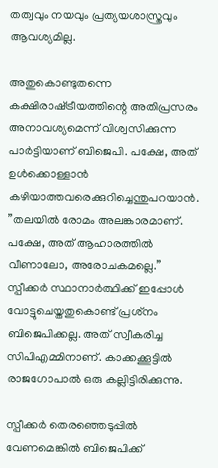തത്വവും നയവും പ്രത്യയശാസ്ത്രവും ആവശ്യമില്ല.

അതുകൊണ്ടുതന്നെ കക്ഷിരാഷ്‌ട്രീയത്തിന്റെ അതിപ്രസരം അനാവശ്യമെന്ന് വിശ്വസിക്കുന്ന പാര്‍ട്ടിയാണ് ബിജെപി. പക്ഷേ, അത് ഉള്‍ക്കൊള്ളാന്‍ കഴിയാത്തവരെക്കുറിച്ചെന്തുപറയാന്‍. ”തലയില്‍ രോമം അലങ്കാരമാണ്. പക്ഷേ, അത് ആഹാരത്തില്‍ വീണാലോ, അരോചകമല്ലെ.” സ്പീക്കര്‍ സ്ഥാനാര്‍ത്ഥിക്ക് ഇപ്പോള്‍ വോട്ടുചെയ്തതുകൊണ്ട് പ്രശ്‌നം ബിജെപിക്കല്ല. അത് സ്വീകരിച്ച സിപിഎമ്മിനാണ്. കാക്കക്കൂട്ടില്‍ രാജഗോപാല്‍ ഒരു കല്ലിട്ടിരിക്കുന്നു.

സ്പീക്കര്‍ തെരഞ്ഞെടുപ്പില്‍ വേണമെങ്കില്‍ ബിജെപിക്ക്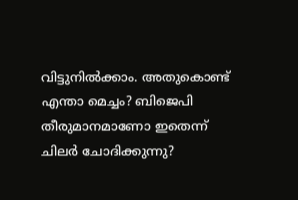വിട്ടുനില്‍ക്കാം. അതുകൊണ്ട് എന്താ മെച്ചം? ബിജെപി തീരുമാനമാണോ ഇതെന്ന് ചിലര്‍ ചോദിക്കുന്നു?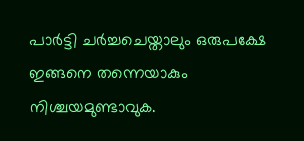പാര്‍ട്ടി ചര്‍ച്ചചെയ്താലും ഒരുപക്ഷേ ഇങ്ങനെ തന്നെയാകും നിശ്ചയമുണ്ടാവുക.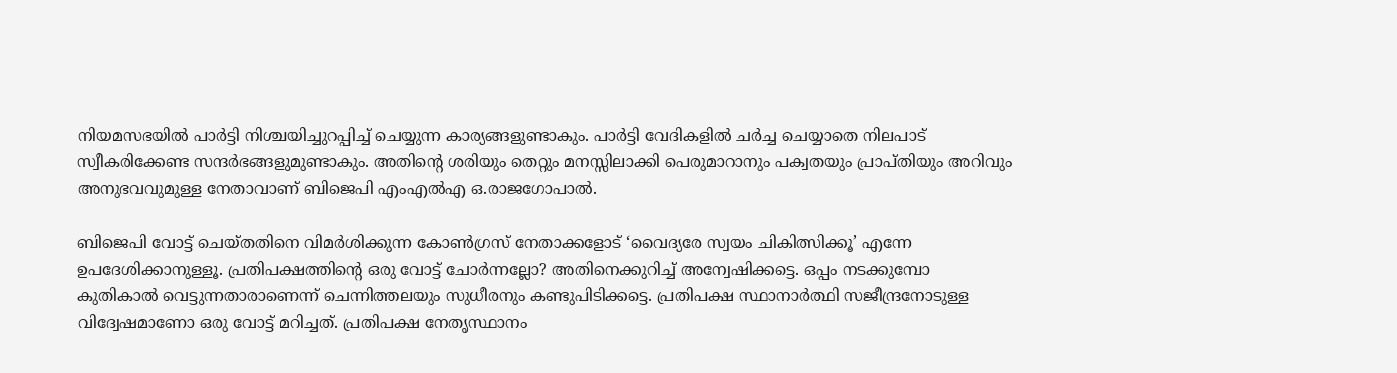നിയമസഭയില്‍ പാര്‍ട്ടി നിശ്ചയിച്ചുറപ്പിച്ച് ചെയ്യുന്ന കാര്യങ്ങളുണ്ടാകും. പാര്‍ട്ടി വേദികളില്‍ ചര്‍ച്ച ചെയ്യാതെ നിലപാട് സ്വീകരിക്കേണ്ട സന്ദര്‍ഭങ്ങളുമുണ്ടാകും. അതിന്റെ ശരിയും തെറ്റും മനസ്സിലാക്കി പെരുമാറാനും പക്വതയും പ്രാപ്തിയും അറിവും അനുഭവവുമുള്ള നേതാവാണ് ബിജെപി എംഎല്‍എ ഒ.രാജഗോപാല്‍.

ബിജെപി വോട്ട് ചെയ്തതിനെ വിമര്‍ശിക്കുന്ന കോണ്‍ഗ്രസ് നേതാക്കളോട് ‘വൈദ്യരേ സ്വയം ചികിത്സിക്കൂ’ എന്നേ ഉപദേശിക്കാനുള്ളൂ. പ്രതിപക്ഷത്തിന്റെ ഒരു വോട്ട് ചോര്‍ന്നല്ലോ? അതിനെക്കുറിച്ച് അന്വേഷിക്കട്ടെ. ഒപ്പം നടക്കുമ്പോ കുതികാല്‍ വെട്ടുന്നതാരാണെന്ന് ചെന്നിത്തലയും സുധീരനും കണ്ടുപിടിക്കട്ടെ. പ്രതിപക്ഷ സ്ഥാനാര്‍ത്ഥി സജീന്ദ്രനോടുള്ള വിദ്വേഷമാണോ ഒരു വോട്ട് മറിച്ചത്. പ്രതിപക്ഷ നേതൃസ്ഥാനം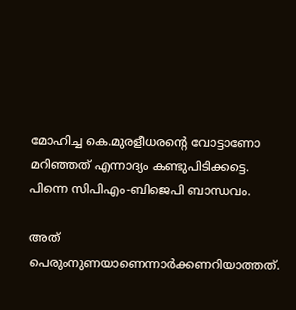മോഹിച്ച കെ.മുരളീധരന്റെ വോട്ടാണോ മറിഞ്ഞത് എന്നാദ്യം കണ്ടുപിടിക്കട്ടെ. പിന്നെ സിപിഎം-ബിജെപി ബാന്ധവം.

അത് പെരുംനുണയാണെന്നാര്‍ക്കണറിയാത്തത്.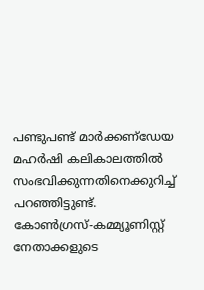പണ്ടുപണ്ട് മാര്‍ക്കണ്‌ഡേയ മഹര്‍ഷി കലികാലത്തില്‍ സംഭവിക്കുന്നതിനെക്കുറിച്ച് പറഞ്ഞിട്ടുണ്ട്. കോണ്‍ഗ്രസ്-കമ്മ്യൂണിസ്റ്റ് നേതാക്കളുടെ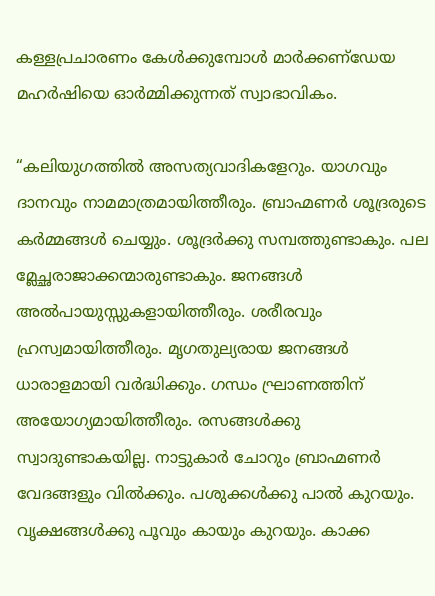കള്ളപ്രചാരണം കേള്‍ക്കുമ്പോള്‍ മാര്‍ക്കണ്‌ഡേയ മഹര്‍ഷിയെ ഓര്‍മ്മിക്കുന്നത് സ്വാഭാവികം.

“കലിയുഗത്തില്‍ അസത്യവാദികളേറും. യാഗവും ദാനവും നാമമാത്രമായിത്തീരും. ബ്രാഹ്മണര്‍ ശൂദ്രരുടെ കര്‍മ്മങ്ങള്‍ ചെയ്യും. ശൂദ്രര്‍ക്കു സമ്പത്തുണ്ടാകും. പല മ്ലേച്ഛരാജാക്കന്മാരുണ്ടാകും. ജനങ്ങള്‍ അല്‍പായുസ്സുകളായിത്തീരും. ശരീരവും ഹ്രസ്വമായിത്തീരും. മൃഗതുല്യരായ ജനങ്ങള്‍ ധാരാളമായി വര്‍ദ്ധിക്കും. ഗന്ധം ഘ്രാണത്തിന് അയോഗ്യമായിത്തീരും. രസങ്ങള്‍ക്കു സ്വാദുണ്ടാകയില്ല. നാട്ടുകാര്‍ ചോറും ബ്രാഹ്മണര്‍ വേദങ്ങളും വില്‍ക്കും. പശുക്കള്‍ക്കു പാല്‍ കുറയും. വൃക്ഷങ്ങള്‍ക്കു പൂവും കായും കുറയും. കാക്ക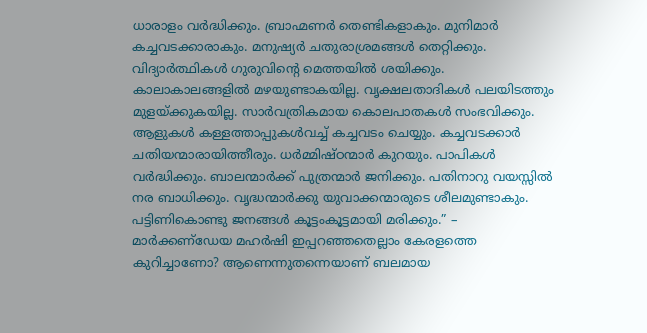ധാരാളം വര്‍ദ്ധിക്കും. ബ്രാഹ്മണര്‍ തെണ്ടികളാകും. മുനിമാര്‍ കച്ചവടക്കാരാകും. മനുഷ്യര്‍ ചതുരാശ്രമങ്ങള്‍ തെറ്റിക്കും. വിദ്യാര്‍ത്ഥികള്‍ ഗുരുവിന്റെ മെത്തയില്‍ ശയിക്കും. കാലാകാലങ്ങളില്‍ മഴയുണ്ടാകയില്ല. വൃക്ഷലതാദികള്‍ പലയിടത്തും മുളയ്‌ക്കുകയില്ല. സാര്‍വത്രികമായ കൊലപാതകള്‍ സംഭവിക്കും. ആളുകള്‍ കള്ളത്താപ്പുകള്‍വച്ച് കച്ചവടം ചെയ്യും. കച്ചവടക്കാര്‍ ചതിയന്മാരായിത്തീരും. ധര്‍മ്മിഷ്ഠന്മാര്‍ കുറയും. പാപികള്‍ വര്‍ദ്ധിക്കും. ബാലന്മാര്‍ക്ക് പുത്രന്മാര്‍ ജനിക്കും. പതിനാറു വയസ്സില്‍ നര ബാധിക്കും. വൃദ്ധന്മാര്‍ക്കു യുവാക്കന്മാരുടെ ശീലമുണ്ടാകും. പട്ടിണികൊണ്ടു ജനങ്ങള്‍ കൂട്ടംകൂട്ടമായി മരിക്കും.” – മാര്‍ക്കണ്‌ഡേയ മഹര്‍ഷി ഇപ്പറഞ്ഞതെല്ലാം കേരളത്തെ കുറിച്ചാണോ? ആണെന്നുതന്നെയാണ് ബലമായ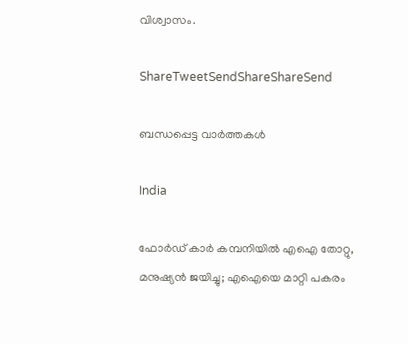വിശ്വാസം.

ShareTweetSendShareShareSend

ബന്ധപ്പെട്ട വാര്‍ത്തകള്‍

India

ഫോര്‍ഡ് കാര്‍ കമ്പനിയില്‍ എഐ തോറ്റു, മനുഷ്യന്‍ ജയിച്ചു; എഐയെ മാറ്റി പകരം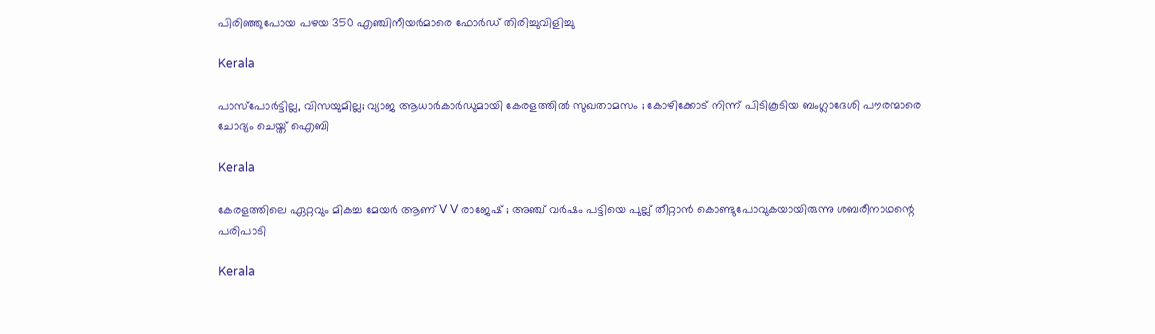പിരിഞ്ഞുപോയ പഴയ 350 എഞ്ചിനീയര്‍മാരെ ഫോര്‍ഡ് തിരിച്ചുവിളിച്ചു

Kerala

പാസ്‌പോർട്ടില്ല, വിസയുമില്ല; വ്യാജ ആധാർകാർഡുമായി കേരളത്തിൽ സുഖതാമസം ; കോഴിക്കോട് നിന്ന് പിടികൂടിയ ബംഗ്ലാദേശി പൗരന്മാരെ ചോദ്യം ചെയ്ത് ഐബി

Kerala

കേരളത്തിലെ ഏറ്റവും മികച്ച മേയർ ആണ് V V രാജേഷ് ; അഞ്ച് വർഷം പട്ടിയെ പുല്ല് തീറ്റാൻ കൊണ്ടുപോവുകയായിരുന്നു ശബരീനാഥന്റെ പരിപാടി

Kerala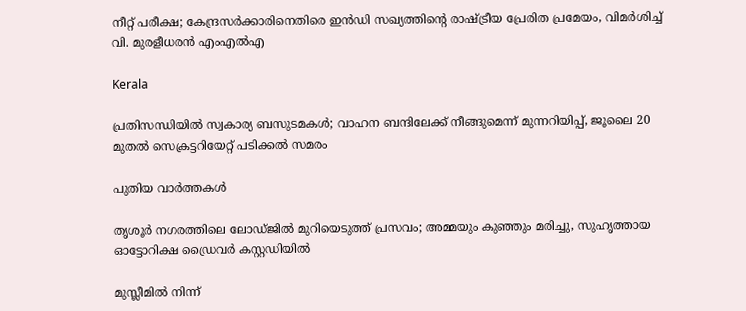നീറ്റ് പരീക്ഷ; കേന്ദ്രസർക്കാരിനെതിരെ ഇൻഡി സഖ്യത്തിന്റെ രാഷ്‌ട്രീയ പ്രേരിത പ്രമേയം, വിമർശിച്ച് വി. മുരളീധരൻ എംഎൽഎ

Kerala

പ്രതിസന്ധിയിൽ സ്വകാര്യ ബസുടമകൾ; വാഹന ബന്ദിലേക്ക് നീങ്ങുമെന്ന് മുന്നറിയിപ്പ്, ജൂലൈ 20 മുതൽ സെക്രട്ടറിയേറ്റ് പടിക്കൽ സമരം

പുതിയ വാര്‍ത്തകള്‍

തൃശൂർ നഗരത്തിലെ ലോഡ്ജിൽ മുറിയെടുത്ത് പ്രസവം; അമ്മയും കുഞ്ഞും മരിച്ചു, സുഹൃത്തായ ഓട്ടോറിക്ഷ ഡ്രൈവർ കസ്റ്റഡിയിൽ

മുസ്ലീമിൽ നിന്ന്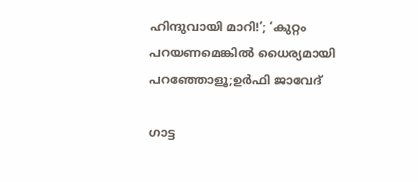ഹിന്ദുവായി മാറി!’; ‘കുറ്റം പറയണമെങ്കിൽ ധൈര്യമായി പറഞ്ഞോളൂ;ഉർഫി ജാവേദ്

ഗാട്ട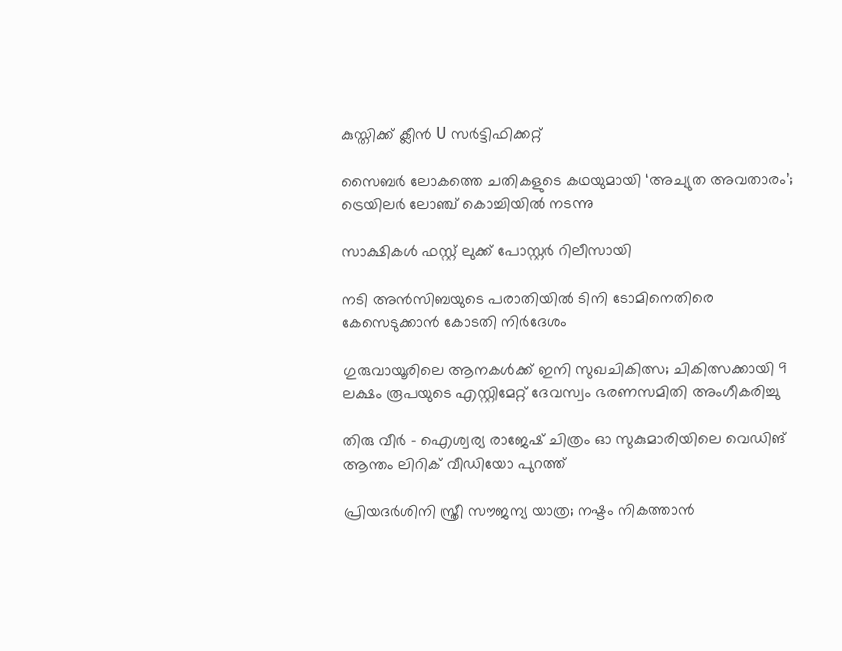കുസ്തിക്ക് ക്ലീൻ U സർട്ടിഫിക്കറ്റ്

സൈബർ ലോകത്തെ ചതികളുടെ കഥയുമായി ‘അച്യുത അവതാരം’; ട്രെയിലർ ലോഞ്ച് കൊച്ചിയിൽ നടന്നു

സാക്ഷികൾ ഫസ്റ്റ് ലുക്ക് പോസ്റ്റർ റിലീസായി

നടി അന്‍സിബയുടെ പരാതിയില്‍ ടിനി ടോമിനെതിരെ കേസെടുക്കാന്‍ കോടതി നിര്‍ദേശം

ഗുരുവായൂരിലെ ആനകൾക്ക് ഇനി സുഖചികിത്സ; ചികിത്സക്കായി 9 ലക്ഷം രൂപയുടെ എസ്റ്റിമേറ്റ് ദേവസ്വം ഭരണസമിതി അംഗീകരിച്ചു

തിരു വീർ – ഐശ്വര്യ രാജേഷ് ചിത്രം ഓ സുകുമാരിയിലെ വെഡിങ് ആന്തം ലിറിക് വീഡിയോ പുറത്ത്

പ്രിയദ‌ർശിനി സ്ത്രീ സൗജന്യ യാത്ര; നഷ്ടം നികത്താൻ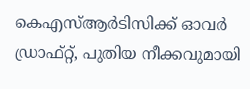കെഎസ്ആർടിസിക്ക് ഓവർ ഡ്രാഫ്റ്റ്, പുതിയ നീക്കവുമായി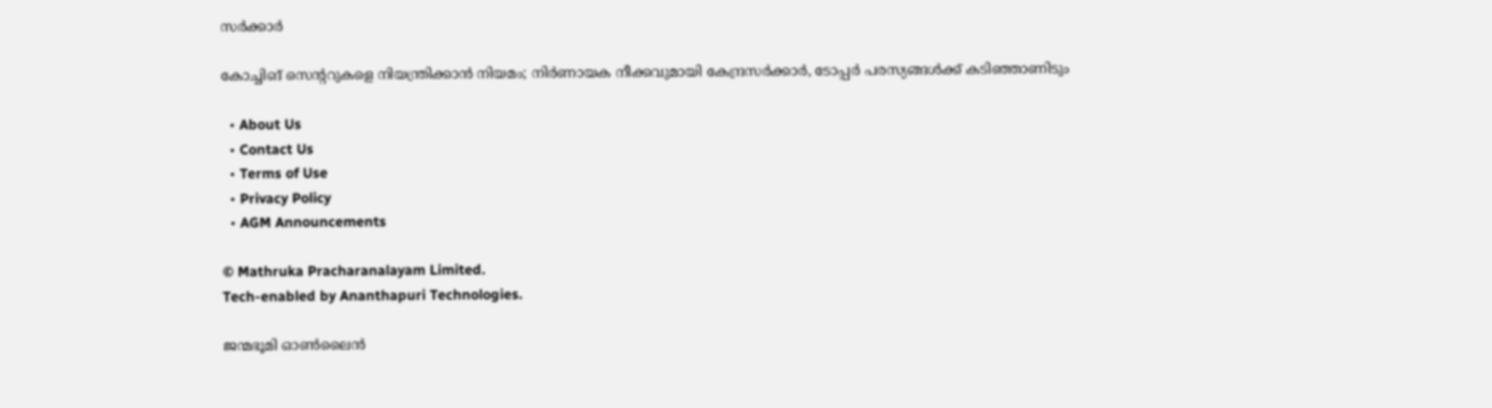സർക്കാർ

കോച്ചിങ് സെൻ്ററുകളെ നിയന്ത്രിക്കാൻ നിയമം; നിർണായക നീക്കവുമായി കേന്ദ്രസർക്കാർ, ടോപ്പർ പരസ്യങ്ങൾക്ക് കടിഞ്ഞാണിടും

  • About Us
  • Contact Us
  • Terms of Use
  • Privacy Policy
  • AGM Announcements

© Mathruka Pracharanalayam Limited.
Tech-enabled by Ananthapuri Technologies.

ജന്മഭൂമി ഓണ്‍ലൈന്‍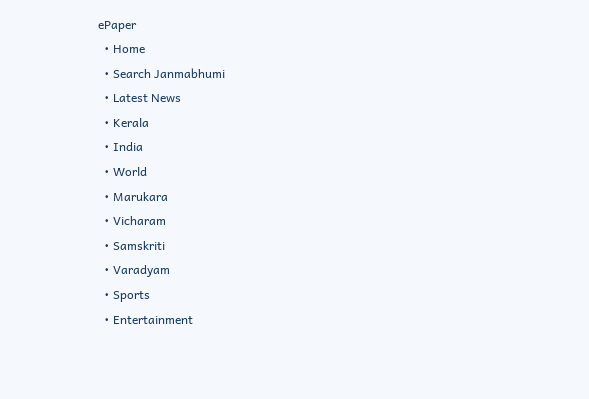ePaper
  • Home
  • Search Janmabhumi
  • Latest News
  • Kerala
  • India
  • World
  • Marukara
  • Vicharam
  • Samskriti
  • Varadyam
  • Sports
  • Entertainment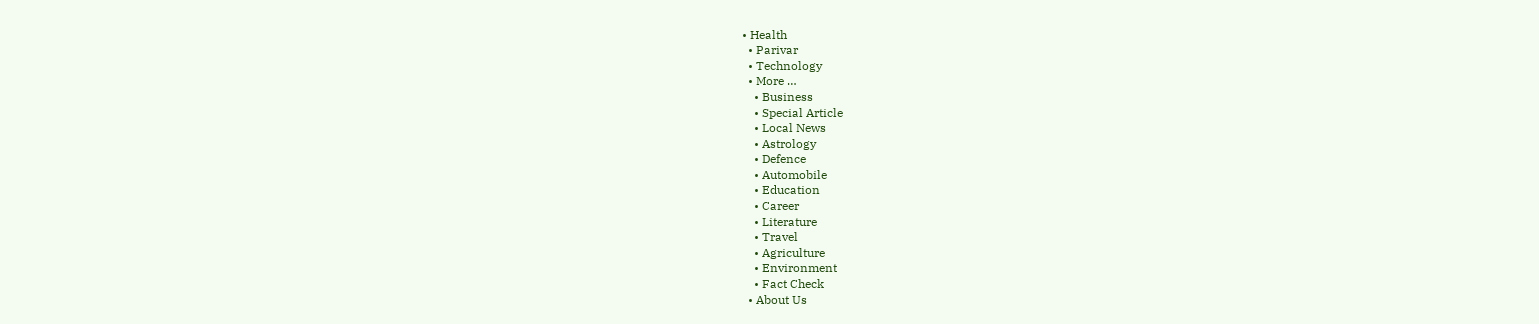• Health
  • Parivar
  • Technology
  • More …
    • Business
    • Special Article
    • Local News
    • Astrology
    • Defence
    • Automobile
    • Education
    • Career
    • Literature
    • Travel
    • Agriculture
    • Environment
    • Fact Check
  • About Us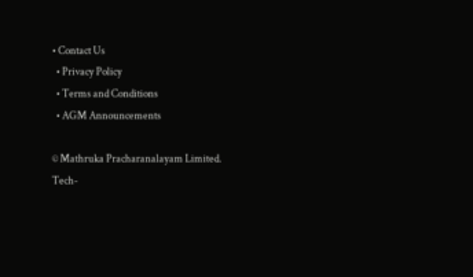• Contact Us
  • Privacy Policy
  • Terms and Conditions
  • AGM Announcements

© Mathruka Pracharanalayam Limited.
Tech-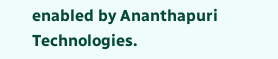enabled by Ananthapuri Technologies.